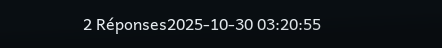2 Réponses2025-10-30 03:20:55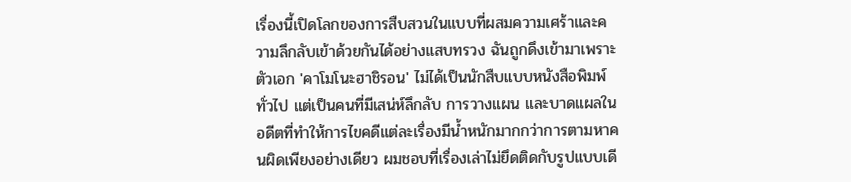เรื่องนี้เปิดโลกของการสืบสวนในแบบที่ผสมความเศร้าและความลึกลับเข้าด้วยกันได้อย่างแสบทรวง ฉันถูกดึงเข้ามาเพราะตัวเอก 'คาโมโนะฮาชิรอน' ไม่ได้เป็นนักสืบแบบหนังสือพิมพ์ทั่วไป แต่เป็นคนที่มีเสน่ห์ลึกลับ การวางแผน และบาดแผลในอดีตที่ทำให้การไขคดีแต่ละเรื่องมีน้ำหนักมากกว่าการตามหาคนผิดเพียงอย่างเดียว ผมชอบที่เรื่องเล่าไม่ยึดติดกับรูปแบบเดี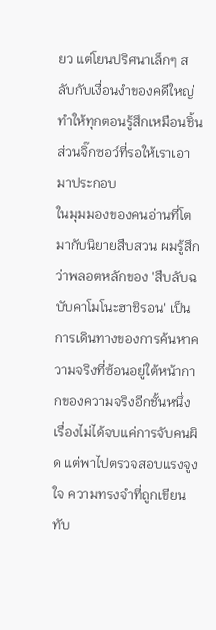ยว แต่โยนปริศนาเล็กๆ สลับกับเงื่อนงำของคดีใหญ่ ทำให้ทุกตอนรู้สึกเหมือนชิ้นส่วนจิ๊กซอว์ที่รอให้เราเอามาประกอบ
ในมุมมองของคนอ่านที่โตมากับนิยายสืบสวน ผมรู้สึกว่าพลอตหลักของ 'สืบลับฉบับคาโมโนะฮาชิรอน' เป็นการเดินทางของการค้นหาความจริงที่ซ้อนอยู่ใต้หน้ากากของความจริงอีกชั้นหนึ่ง เรื่องไม่ได้จบแค่การจับคนผิด แต่พาไปตรวจสอบแรงจูงใจ ความทรงจำที่ถูกเขียนทับ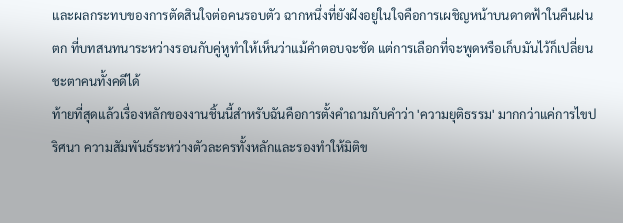และผลกระทบของการตัดสินใจต่อคนรอบตัว ฉากหนึ่งที่ยังฝังอยู่ในใจคือการเผชิญหน้าบนดาดฟ้าในคืนฝนตก ที่บทสนทนาระหว่างรอนกับคู่หูทำให้เห็นว่าแม้คำตอบจะชัด แต่การเลือกที่จะพูดหรือเก็บมันไว้ก็เปลี่ยนชะตาคนทั้งคดีได้
ท้ายที่สุดแล้วเรื่องหลักของงานชิ้นนี้สำหรับฉันคือการตั้งคำถามกับคำว่า 'ความยุติธรรม' มากกว่าแค่การไขปริศนา ความสัมพันธ์ระหว่างตัวละครทั้งหลักและรองทำให้มิติข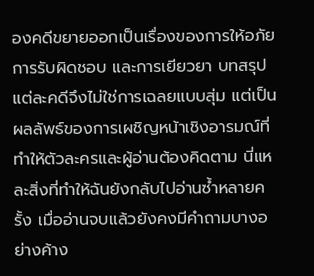องคดีขยายออกเป็นเรื่องของการให้อภัย การรับผิดชอบ และการเยียวยา บทสรุปแต่ละคดีจึงไม่ใช่การเฉลยแบบสุ่ม แต่เป็นผลลัพธ์ของการเผชิญหน้าเชิงอารมณ์ที่ทำให้ตัวละครและผู้อ่านต้องคิดตาม นี่แหละสิ่งที่ทำให้ฉันยังกลับไปอ่านซ้ำหลายครั้ง เมื่ออ่านจบแล้วยังคงมีคำถามบางอย่างค้าง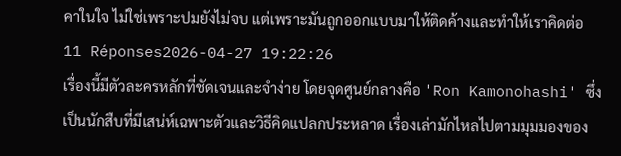คาในใจ ไม่ใช่เพราะปมยังไม่จบ แต่เพราะมันถูกออกแบบมาให้ติดค้างและทำให้เราคิดต่อ
11 Réponses2026-04-27 19:22:26
เรื่องนี้มีตัวละครหลักที่ชัดเจนและจำง่าย โดยจุดศูนย์กลางคือ 'Ron Kamonohashi' ซึ่งเป็นนักสืบที่มีเสน่ห์เฉพาะตัวและวิธีคิดแปลกประหลาด เรื่องเล่ามักไหลไปตามมุมมองของ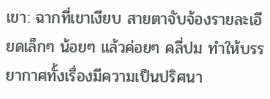เขา: ฉากที่เขาเงียบ สายตาจับจ้องรายละเอียดเล็กๆ น้อยๆ แล้วค่อยๆ คลี่ปม ทำให้บรรยากาศทั้งเรื่องมีความเป็นปริศนา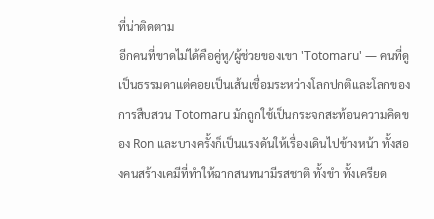ที่น่าติดตาม
อีกคนที่ขาดไม่ได้คือคู่หู/ผู้ช่วยของเขา 'Totomaru' — คนที่ดูเป็นธรรมดาแต่คอยเป็นเส้นเชื่อมระหว่างโลกปกติและโลกของการสืบสวน Totomaru มักถูกใช้เป็นกระจกสะท้อนความคิดของ Ron และบางครั้งก็เป็นแรงดันให้เรื่องเดินไปข้างหน้า ทั้งสองคนสร้างเคมีที่ทำให้ฉากสนทนามีรสชาติ ทั้งขำ ทั้งเครียด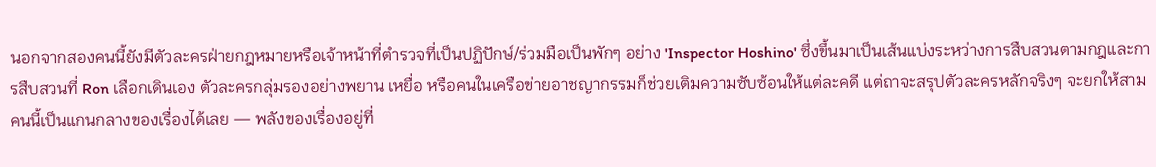นอกจากสองคนนี้ยังมีตัวละครฝ่ายกฎหมายหรือเจ้าหน้าที่ตำรวจที่เป็นปฏิปักษ์/ร่วมมือเป็นพักๆ อย่าง 'Inspector Hoshino' ซึ่งขึ้นมาเป็นเส้นแบ่งระหว่างการสืบสวนตามกฎและการสืบสวนที่ Ron เลือกเดินเอง ตัวละครกลุ่มรองอย่างพยาน เหยื่อ หรือคนในเครือข่ายอาชญากรรมก็ช่วยเติมความซับซ้อนให้แต่ละคดี แต่ถาจะสรุปตัวละครหลักจริงๆ จะยกให้สามคนนี้เป็นแกนกลางของเรื่องได้เลย — พลังของเรื่องอยู่ที่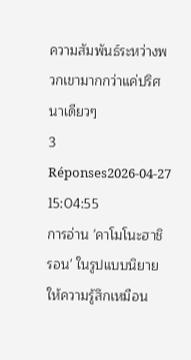ความสัมพันธ์ระหว่างพวกเขามากกว่าแค่ปริศนาเดียวๆ
3 Réponses2026-04-27 15:04:55
การอ่าน 'คาโมโนะฮาชิ รอน' ในรูปแบบนิยายให้ความรู้สึกเหมือน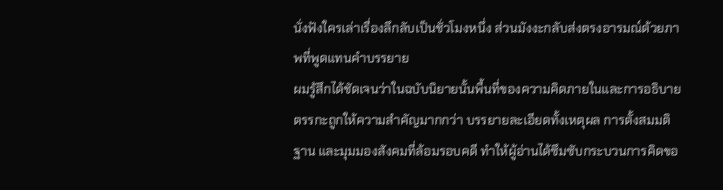นั่งฟังใครเล่าเรื่องลึกลับเป็นชั่วโมงหนึ่ง ส่วนมังงะกลับส่งตรงอารมณ์ด้วยภาพที่พูดแทนคำบรรยาย
ผมรู้สึกได้ชัดเจนว่าในฉบับนิยายนั้นพื้นที่ของความคิดภายในและการอธิบายตรรกะถูกให้ความสำคัญมากกว่า บรรยายละเอียดทั้งเหตุผล การตั้งสมมติฐาน และมุมมองสังคมที่ล้อมรอบคดี ทำให้ผู้อ่านได้ซึมซับกระบวนการคิดขอ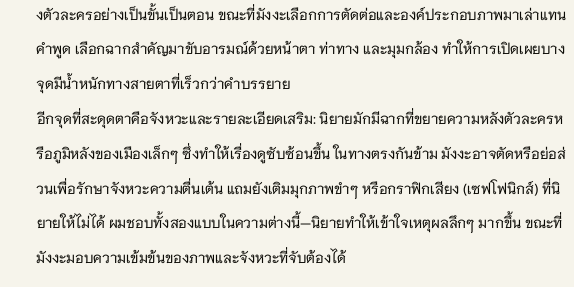งตัวละครอย่างเป็นขั้นเป็นตอน ขณะที่มังงะเลือกการตัดต่อและองค์ประกอบภาพมาเล่าแทนคำพูด เลือกฉากสำคัญมาขับอารมณ์ด้วยหน้าตา ท่าทาง และมุมกล้อง ทำให้การเปิดเผยบางจุดมีน้ำหนักทางสายตาที่เร็วกว่าคำบรรยาย
อีกจุดที่สะดุดตาคือจังหวะและรายละเอียดเสริม: นิยายมักมีฉากที่ขยายความหลังตัวละครหรือภูมิหลังของเมืองเล็กๆ ซึ่งทำให้เรื่องดูซับซ้อนขึ้น ในทางตรงกันข้าม มังงะอาจตัดหรือย่อส่วนเพื่อรักษาจังหวะความตื่นเต้น แถมยังเติมมุกภาพขำๆ หรือกราฟิกเสียง (เซฟโฟนิกส์) ที่นิยายให้ไม่ได้ ผมชอบทั้งสองแบบในความต่างนี้—นิยายทำให้เข้าใจเหตุผลลึกๆ มากขึ้น ขณะที่มังงะมอบความเข้มข้นของภาพและจังหวะที่จับต้องได้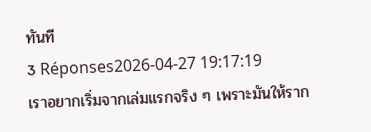ทันที
3 Réponses2026-04-27 19:17:19
เราอยากเริ่มจากเล่มแรกจริง ๆ เพราะมันให้ราก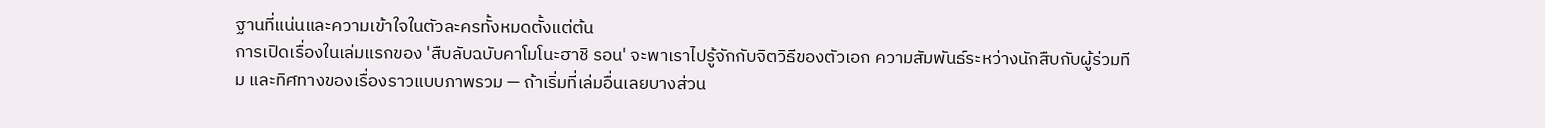ฐานที่แน่นและความเข้าใจในตัวละครทั้งหมดตั้งแต่ต้น
การเปิดเรื่องในเล่มแรกของ 'สืบลับฉบับคาโมโนะฮาชิ รอน' จะพาเราไปรู้จักกับจิตวิธีของตัวเอก ความสัมพันธ์ระหว่างนักสืบกับผู้ร่วมทีม และทิศทางของเรื่องราวแบบภาพรวม — ถ้าเริ่มที่เล่มอื่นเลยบางส่วน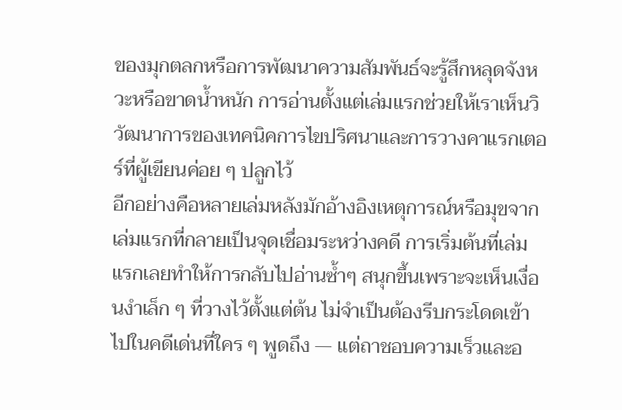ของมุกตลกหรือการพัฒนาความสัมพันธ์จะรู้สึกหลุดจังหวะหรือขาดน้ำหนัก การอ่านตั้งแต่เล่มแรกช่วยให้เราเห็นวิวัฒนาการของเทคนิคการไขปริศนาและการวางคาแรกเตอร์ที่ผู้เขียนค่อย ๆ ปลูกไว้
อีกอย่างคือหลายเล่มหลังมักอ้างอิงเหตุการณ์หรือมุขจากเล่มแรกที่กลายเป็นจุดเชื่อมระหว่างคดี การเริ่มต้นที่เล่มแรกเลยทำให้การกลับไปอ่านซ้ำๆ สนุกขึ้นเพราะจะเห็นเงื่อนงำเล็ก ๆ ที่วางไว้ตั้งแต่ต้น ไม่จำเป็นต้องรีบกระโดดเข้าไปในคดีเด่นที่ใคร ๆ พูดถึง — แต่ถาชอบความเร็วและอ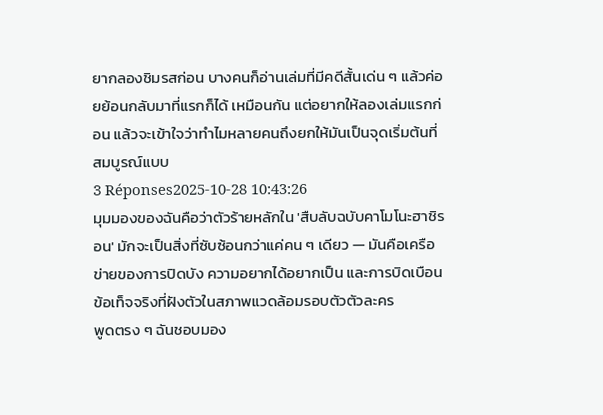ยากลองชิมรสก่อน บางคนก็อ่านเล่มที่มีคดีสั้นเด่น ๆ แล้วค่อยย้อนกลับมาที่แรกก็ได้ เหมือนกัน แต่อยากให้ลองเล่มแรกก่อน แล้วจะเข้าใจว่าทำไมหลายคนถึงยกให้มันเป็นจุดเริ่มต้นที่สมบูรณ์แบบ
3 Réponses2025-10-28 10:43:26
มุมมองของฉันคือว่าตัวร้ายหลักใน 'สืบลับฉบับคาโมโนะฮาชิรอน' มักจะเป็นสิ่งที่ซับซ้อนกว่าแค่คน ๆ เดียว — มันคือเครือข่ายของการปิดบัง ความอยากได้อยากเป็น และการบิดเบือนข้อเท็จจริงที่ฝังตัวในสภาพแวดล้อมรอบตัวตัวละคร
พูดตรง ๆ ฉันชอบมอง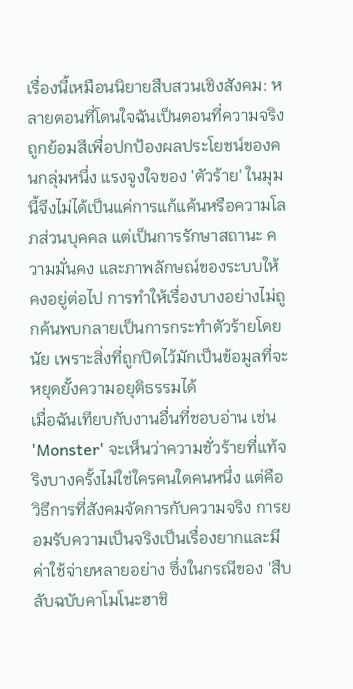เรื่องนี้เหมือนนิยายสืบสวนเชิงสังคม: หลายตอนที่โดนใจฉันเป็นตอนที่ความจริงถูกย้อมสีเพื่อปกป้องผลประโยชน์ของคนกลุ่มหนึ่ง แรงจูงใจของ 'ตัวร้าย' ในมุมนี้จึงไม่ได้เป็นแค่การแก้แค้นหรือความโลภส่วนบุคคล แต่เป็นการรักษาสถานะ ความมั่นคง และภาพลักษณ์ของระบบให้คงอยู่ต่อไป การทำให้เรื่องบางอย่างไม่ถูกค้นพบกลายเป็นการกระทำตัวร้ายโดยนัย เพราะสิ่งที่ถูกปิดไว้มักเป็นข้อมูลที่จะหยุดยั้งความอยุติธรรมได้
เมื่อฉันเทียบกับงานอื่นที่ชอบอ่าน เช่น 'Monster' จะเห็นว่าความชั่วร้ายที่แท้จริงบางครั้งไม่ใช่ใครคนใดคนหนึ่ง แต่คือวิธีการที่สังคมจัดการกับความจริง การยอมรับความเป็นจริงเป็นเรื่องยากและมีค่าใช้จ่ายหลายอย่าง ซึ่งในกรณีของ 'สืบลับฉบับคาโมโนะฮาชิ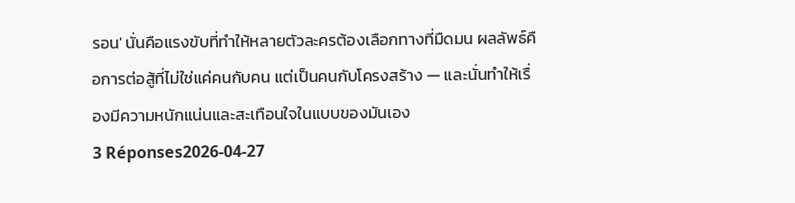รอน' นั่นคือแรงขับที่ทำให้หลายตัวละครต้องเลือกทางที่มืดมน ผลลัพธ์คือการต่อสู้ที่ไม่ใช่แค่คนกับคน แต่เป็นคนกับโครงสร้าง — และนั่นทำให้เรื่องมีความหนักแน่นและสะเทือนใจในแบบของมันเอง
3 Réponses2026-04-27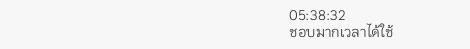05:38:32
ชอบมากเวลาได้ใช้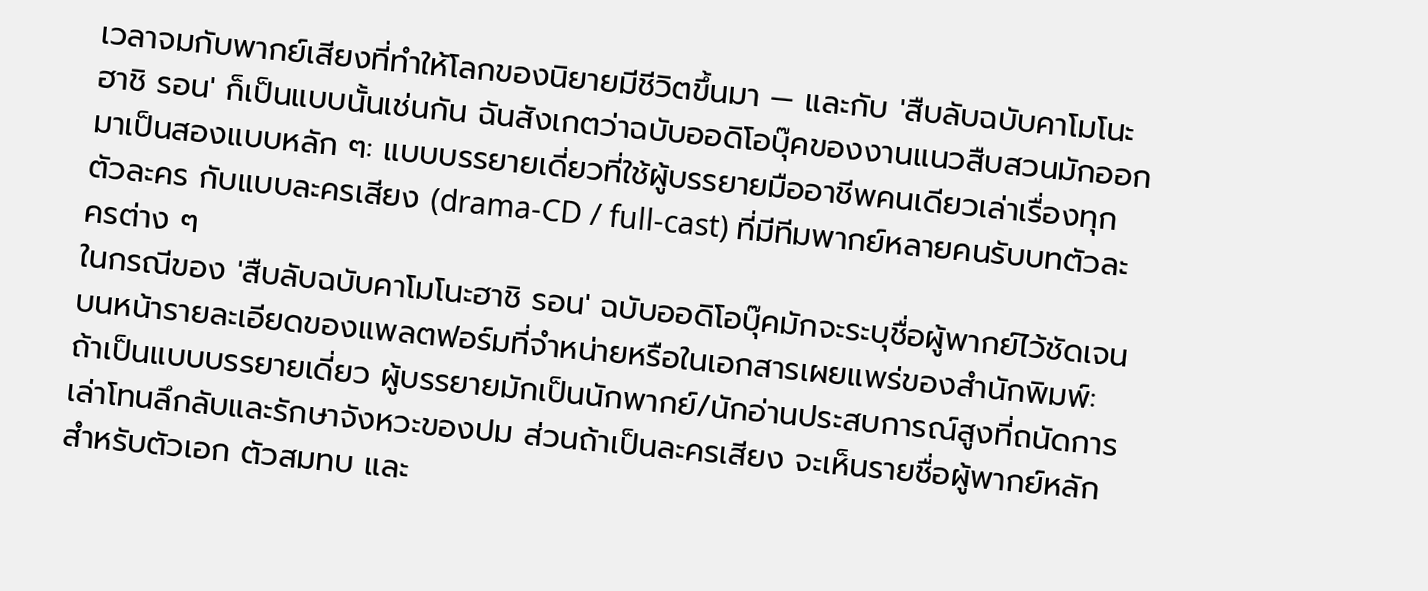เวลาจมกับพากย์เสียงที่ทำให้โลกของนิยายมีชีวิตขึ้นมา — และกับ 'สืบลับฉบับคาโมโนะฮาชิ รอน' ก็เป็นแบบนั้นเช่นกัน ฉันสังเกตว่าฉบับออดิโอบุ๊คของงานแนวสืบสวนมักออกมาเป็นสองแบบหลัก ๆ: แบบบรรยายเดี่ยวที่ใช้ผู้บรรยายมืออาชีพคนเดียวเล่าเรื่องทุกตัวละคร กับแบบละครเสียง (drama-CD / full-cast) ที่มีทีมพากย์หลายคนรับบทตัวละครต่าง ๆ
ในกรณีของ 'สืบลับฉบับคาโมโนะฮาชิ รอน' ฉบับออดิโอบุ๊คมักจะระบุชื่อผู้พากย์ไว้ชัดเจนบนหน้ารายละเอียดของแพลตฟอร์มที่จำหน่ายหรือในเอกสารเผยแพร่ของสำนักพิมพ์: ถ้าเป็นแบบบรรยายเดี่ยว ผู้บรรยายมักเป็นนักพากย์/นักอ่านประสบการณ์สูงที่ถนัดการเล่าโทนลึกลับและรักษาจังหวะของปม ส่วนถ้าเป็นละครเสียง จะเห็นรายชื่อผู้พากย์หลักสำหรับตัวเอก ตัวสมทบ และ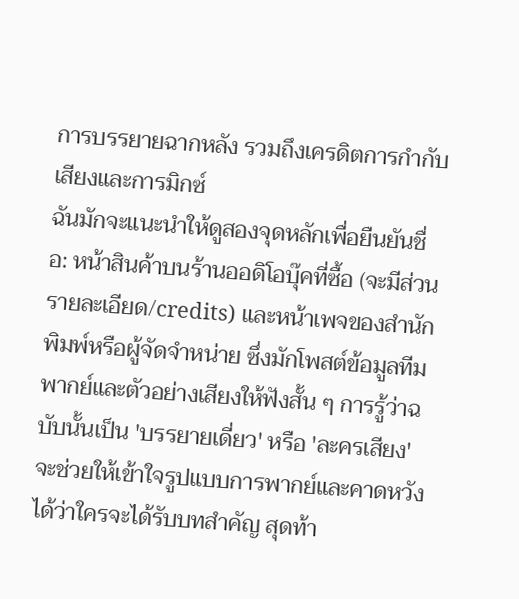การบรรยายฉากหลัง รวมถึงเครดิตการกำกับเสียงและการมิกซ์
ฉันมักจะแนะนำให้ดูสองจุดหลักเพื่อยืนยันชื่อ: หน้าสินค้าบนร้านออดิโอบุ๊คที่ซื้อ (จะมีส่วนรายละเอียด/credits) และหน้าเพจของสำนักพิมพ์หรือผู้จัดจำหน่าย ซึ่งมักโพสต์ข้อมูลทีมพากย์และตัวอย่างเสียงให้ฟังสั้น ๆ การรู้ว่าฉบับนั้นเป็น 'บรรยายเดี่ยว' หรือ 'ละครเสียง' จะช่วยให้เข้าใจรูปแบบการพากย์และคาดหวังได้ว่าใครจะได้รับบทสำคัญ สุดท้า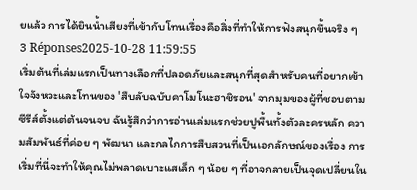ยแล้ว การได้ยินน้ำเสียงที่เข้ากับโทนเรื่องคือสิ่งที่ทำให้การฟังสนุกขึ้นจริง ๆ
3 Réponses2025-10-28 11:59:55
เริ่มต้นที่เล่มแรกเป็นทางเลือกที่ปลอดภัยและสนุกที่สุดสำหรับคนที่อยากเข้าใจจังหวะและโทนของ 'สืบลับฉบับคาโมโนะฮาชิรอน' จากมุมของผู้ที่ชอบตามซีรีส์ตั้งแต่ต้นจนจบ ฉันรู้สึกว่าการอ่านเล่มแรกช่วยปูพื้นทั้งตัวละครหลัก ความสัมพันธ์ที่ค่อย ๆ พัฒนา และกลไกการสืบสวนที่เป็นเอกลักษณ์ของเรื่อง การเริ่มที่นี่จะทำให้คุณไม่พลาดเบาะแสเล็ก ๆ น้อย ๆ ที่อาจกลายเป็นจุดเปลี่ยนใน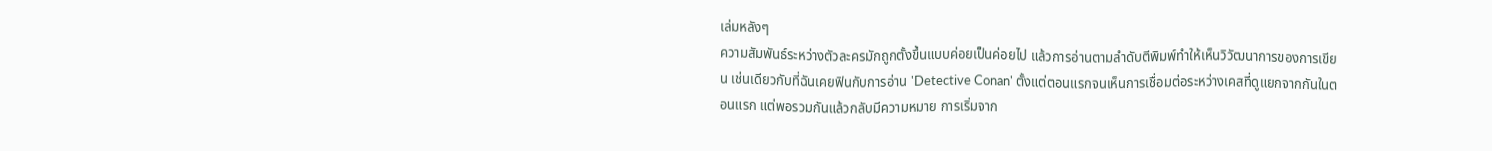เล่มหลังๆ
ความสัมพันธ์ระหว่างตัวละครมักถูกตั้งขึ้นแบบค่อยเป็นค่อยไป แล้วการอ่านตามลำดับตีพิมพ์ทำให้เห็นวิวัฒนาการของการเขียน เช่นเดียวกับที่ฉันเคยฟินกับการอ่าน 'Detective Conan' ตั้งแต่ตอนแรกจนเห็นการเชื่อมต่อระหว่างเคสที่ดูแยกจากกันในตอนแรก แต่พอรวมกันแล้วกลับมีความหมาย การเริ่มจาก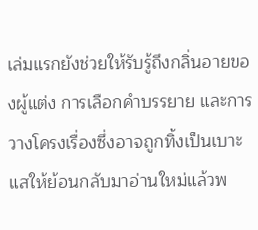เล่มแรกยังช่วยให้รับรู้ถึงกลิ่นอายของผู้แต่ง การเลือกคำบรรยาย และการวางโครงเรื่องซึ่งอาจถูกทิ้งเป็นเบาะแสให้ย้อนกลับมาอ่านใหม่แล้วพ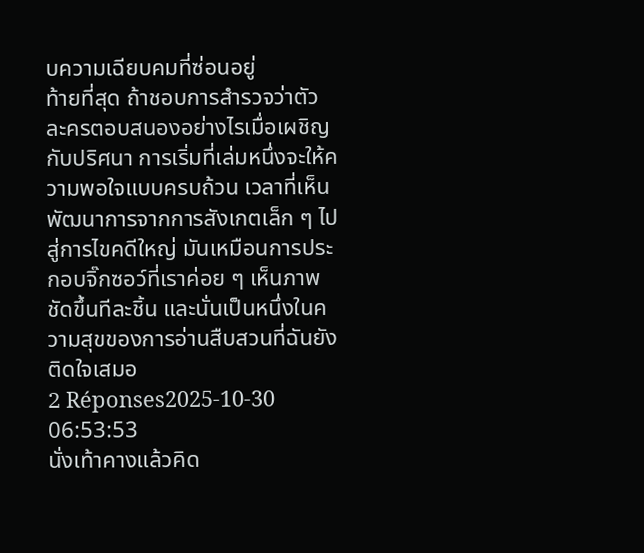บความเฉียบคมที่ซ่อนอยู่
ท้ายที่สุด ถ้าชอบการสำรวจว่าตัวละครตอบสนองอย่างไรเมื่อเผชิญกับปริศนา การเริ่มที่เล่มหนึ่งจะให้ความพอใจแบบครบถ้วน เวลาที่เห็นพัฒนาการจากการสังเกตเล็ก ๆ ไปสู่การไขคดีใหญ่ มันเหมือนการประกอบจิ๊กซอว์ที่เราค่อย ๆ เห็นภาพชัดขึ้นทีละชิ้น และนั่นเป็นหนึ่งในความสุขของการอ่านสืบสวนที่ฉันยังติดใจเสมอ
2 Réponses2025-10-30 06:53:53
นั่งเท้าคางแล้วคิด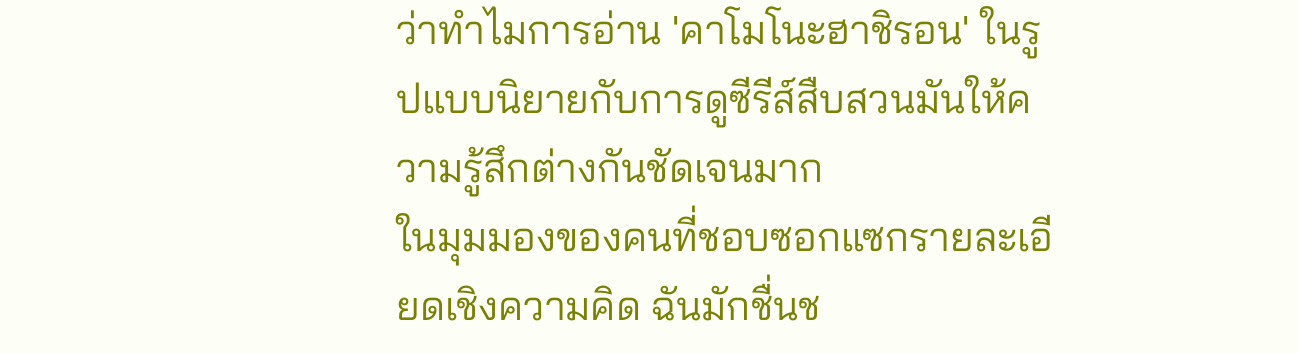ว่าทำไมการอ่าน 'คาโมโนะฮาชิรอน' ในรูปแบบนิยายกับการดูซีรีส์สืบสวนมันให้ความรู้สึกต่างกันชัดเจนมาก
ในมุมมองของคนที่ชอบซอกแซกรายละเอียดเชิงความคิด ฉันมักชื่นช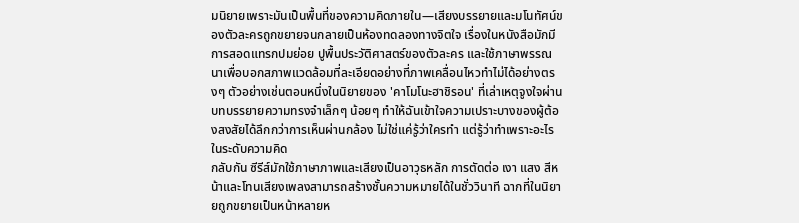มนิยายเพราะมันเป็นพื้นที่ของความคิดภายใน—เสียงบรรยายและมโนทัศน์ของตัวละครถูกขยายจนกลายเป็นห้องทดลองทางจิตใจ เรื่องในหนังสือมักมีการสอดแทรกปมย่อย ปูพื้นประวัติศาสตร์ของตัวละคร และใช้ภาษาพรรณนาเพื่อบอกสภาพแวดล้อมที่ละเอียดอย่างที่ภาพเคลื่อนไหวทำไม่ได้อย่างตรงๆ ตัวอย่างเช่นตอนหนึ่งในนิยายของ 'คาโมโนะฮาชิรอน' ที่เล่าเหตุจูงใจผ่านบทบรรยายความทรงจำเล็กๆ น้อยๆ ทำให้ฉันเข้าใจความเปราะบางของผู้ต้องสงสัยได้ลึกกว่าการเห็นผ่านกล้อง ไม่ใช่แค่รู้ว่าใครทำ แต่รู้ว่าทำเพราะอะไรในระดับความคิด
กลับกัน ซีรีส์มักใช้ภาษาภาพและเสียงเป็นอาวุธหลัก การตัดต่อ เงา แสง สีหน้าและโทนเสียงเพลงสามารถสร้างชั้นความหมายได้ในชั่ววินาที ฉากที่ในนิยายถูกขยายเป็นหน้าหลายห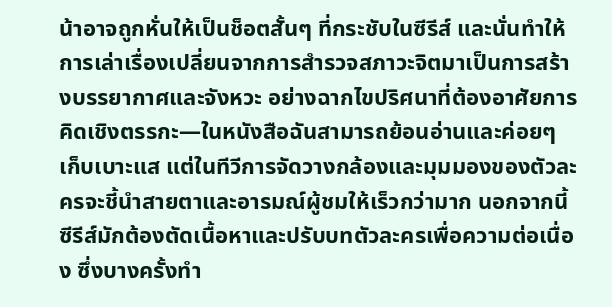น้าอาจถูกหั่นให้เป็นช็อตสั้นๆ ที่กระชับในซีรีส์ และนั่นทำให้การเล่าเรื่องเปลี่ยนจากการสำรวจสภาวะจิตมาเป็นการสร้างบรรยากาศและจังหวะ อย่างฉากไขปริศนาที่ต้องอาศัยการคิดเชิงตรรกะ—ในหนังสือฉันสามารถย้อนอ่านและค่อยๆ เก็บเบาะแส แต่ในทีวีการจัดวางกล้องและมุมมองของตัวละครจะชี้นำสายตาและอารมณ์ผู้ชมให้เร็วกว่ามาก นอกจากนี้ ซีรีส์มักต้องตัดเนื้อหาและปรับบทตัวละครเพื่อความต่อเนื่อง ซึ่งบางครั้งทำ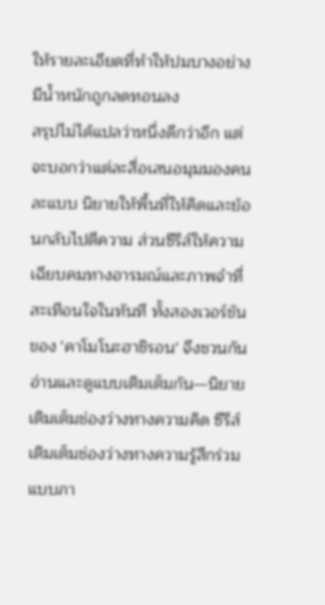ให้รายละเอียดที่ทำให้ปมบางอย่างมีน้ำหนักถูกลดทอนลง
สรุปไม่ได้แปลว่าหนึ่งดีกว่าอีก แต่จะบอกว่าแต่ละสื่อเสนอมุมมองคนละแบบ นิยายให้พื้นที่ให้คิดและย้อนกลับไปตีความ ส่วนซีรีส์ให้ความเฉียบคมทางอารมณ์และภาพจำที่สะเทือนใจในทันที ทั้งสองเวอร์ชันของ 'คาโมโนะฮาชิรอน' จึงชวนกันอ่านและดูแบบเติมเต็มกัน—นิยายเติมเต็มช่องว่างทางความคิด ซีรีส์เติมเต็มช่องว่างทางความรู้สึกร่วมแบบภา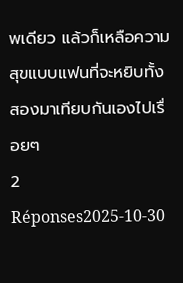พเดียว แล้วก็เหลือความสุขแบบแฟนที่จะหยิบทั้งสองมาเทียบกันเองไปเรื่อยๆ
2 Réponses2025-10-30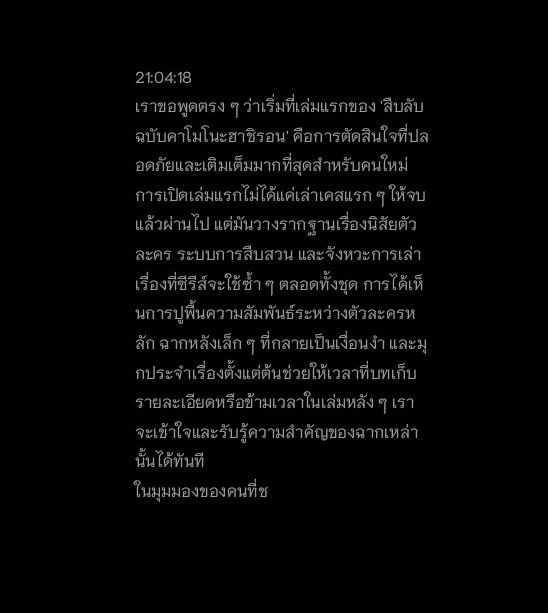21:04:18
เราขอพูดตรง ๆ ว่าเริ่มที่เล่มแรกของ 'สืบลับฉบับคาโมโนะฮาชิรอน' คือการตัดสินใจที่ปลอดภัยและเติมเต็มมากที่สุดสำหรับคนใหม่ การเปิดเล่มแรกไม่ได้แค่เล่าเคสแรก ๆ ให้จบแล้วผ่านไป แต่มันวางรากฐานเรื่องนิสัยตัวละคร ระบบการสืบสวน และจังหวะการเล่าเรื่องที่ซีรีส์จะใช้ซ้ำ ๆ ตลอดทั้งชุด การได้เห็นการปูพื้นความสัมพันธ์ระหว่างตัวละครหลัก ฉากหลังเล็ก ๆ ที่กลายเป็นเงื่อนงำ และมุกประจำเรื่องตั้งแต่ต้นช่วยให้เวลาที่บทเก็บรายละเอียดหรือข้ามเวลาในเล่มหลัง ๆ เราจะเข้าใจและรับรู้ความสำคัญของฉากเหล่านั้นได้ทันที
ในมุมมองของคนที่ช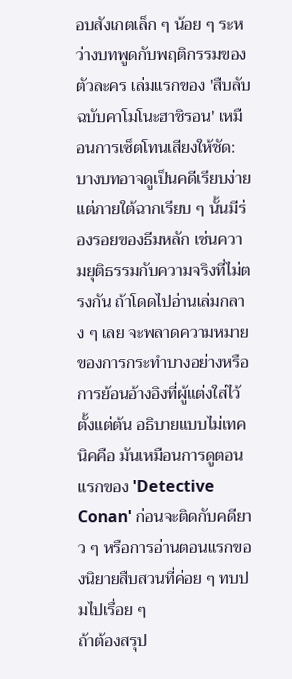อบสังเกตเล็ก ๆ น้อย ๆ ระหว่างบทพูดกับพฤติกรรมของตัวละคร เล่มแรกของ 'สืบลับฉบับคาโมโนะฮาชิรอน' เหมือนการเซ็ตโทนเสียงให้ชัด: บางบทอาจดูเป็นคดีเรียบง่าย แต่ภายใต้ฉากเรียบ ๆ นั้นมีร่องรอยของธีมหลัก เช่นความยุติธรรมกับความจริงที่ไม่ตรงกัน ถ้าโดดไปอ่านเล่มกลาง ๆ เลย จะพลาดความหมายของการกระทำบางอย่างหรือการย้อนอ้างอิงที่ผู้แต่งใส่ไว้ตั้งแต่ต้น อธิบายแบบไม่เทคนิคคือ มันเหมือนการดูตอนแรกของ 'Detective Conan' ก่อนจะติดกับคดียาว ๆ หรือการอ่านตอนแรกของนิยายสืบสวนที่ค่อย ๆ ทบปมไปเรื่อย ๆ
ถ้าต้องสรุป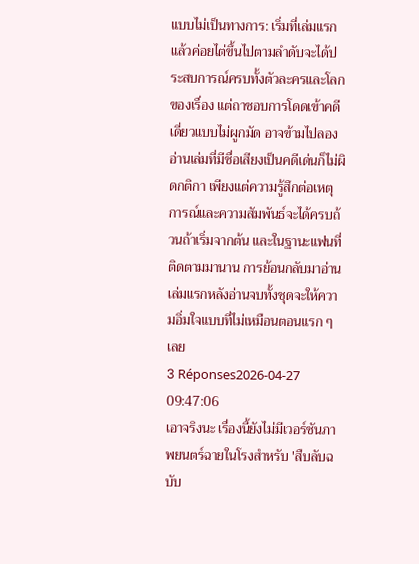แบบไม่เป็นทางการ: เริ่มที่เล่มแรกแล้วค่อยไต่ขึ้นไปตามลำดับจะได้ประสบการณ์ครบทั้งตัวละครและโลกของเรื่อง แต่ถาชอบการโดดเข้าคดีเดี่ยวแบบไม่ผูกมัด อาจข้ามไปลองอ่านเล่มที่มีชื่อเสียงเป็นคดีเด่นก็ไม่ผิดกติกา เพียงแต่ความรู้สึกต่อเหตุการณ์และความสัมพันธ์จะได้ครบถ้วนถ้าเริ่มจากต้น และในฐานะแฟนที่ติดตามมานาน การย้อนกลับมาอ่านเล่มแรกหลังอ่านจบทั้งชุดจะให้ความอิ่มใจแบบที่ไม่เหมือนตอนแรก ๆ เลย
3 Réponses2026-04-27 09:47:06
เอาจริงนะ เรื่องนี้ยังไม่มีเวอร์ชันภาพยนตร์ฉายในโรงสำหรับ 'สืบลับฉบับ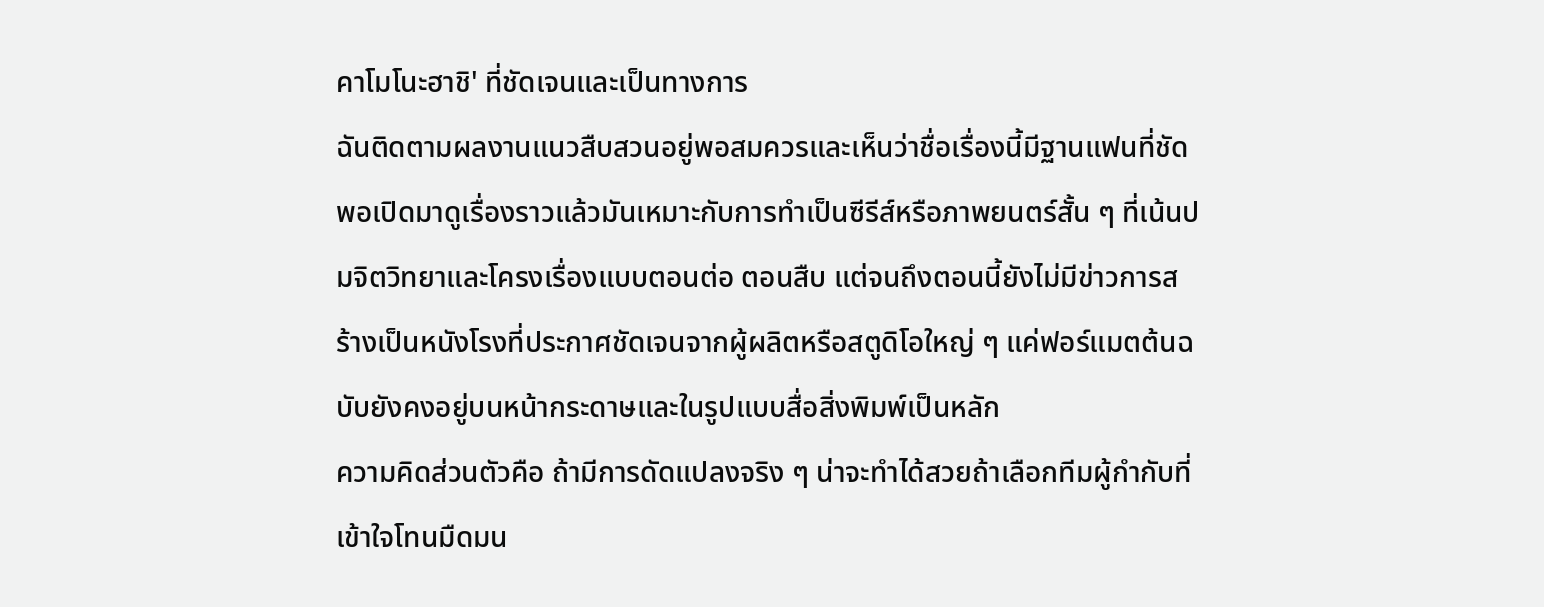คาโมโนะฮาชิ' ที่ชัดเจนและเป็นทางการ
ฉันติดตามผลงานแนวสืบสวนอยู่พอสมควรและเห็นว่าชื่อเรื่องนี้มีฐานแฟนที่ชัด พอเปิดมาดูเรื่องราวแล้วมันเหมาะกับการทำเป็นซีรีส์หรือภาพยนตร์สั้น ๆ ที่เน้นปมจิตวิทยาและโครงเรื่องแบบตอนต่อ ตอนสืบ แต่จนถึงตอนนี้ยังไม่มีข่าวการสร้างเป็นหนังโรงที่ประกาศชัดเจนจากผู้ผลิตหรือสตูดิโอใหญ่ ๆ แค่ฟอร์แมตต้นฉบับยังคงอยู่บนหน้ากระดาษและในรูปแบบสื่อสิ่งพิมพ์เป็นหลัก
ความคิดส่วนตัวคือ ถ้ามีการดัดแปลงจริง ๆ น่าจะทำได้สวยถ้าเลือกทีมผู้กำกับที่เข้าใจโทนมืดมน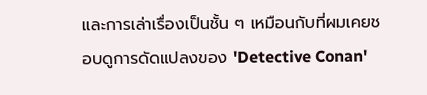และการเล่าเรื่องเป็นชั้น ๆ เหมือนกับที่ผมเคยชอบดูการดัดแปลงของ 'Detective Conan'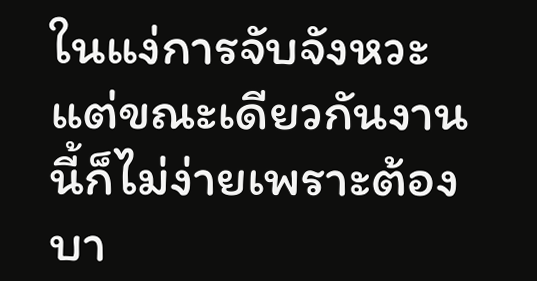ในแง่การจับจังหวะ แต่ขณะเดียวกันงานนี้ก็ไม่ง่ายเพราะต้องบา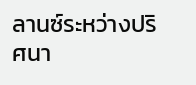ลานซ์ระหว่างปริศนา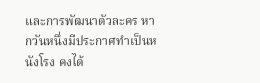และการพัฒนาตัวละคร หากวันหนึ่งมีประกาศทำเป็นหนังโรง คงได้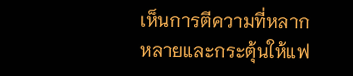เห็นการตีความที่หลากหลายและกระตุ้นให้แฟ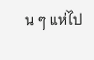น ๆ แห่ไป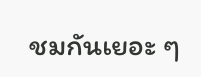ชมกันเยอะ ๆ